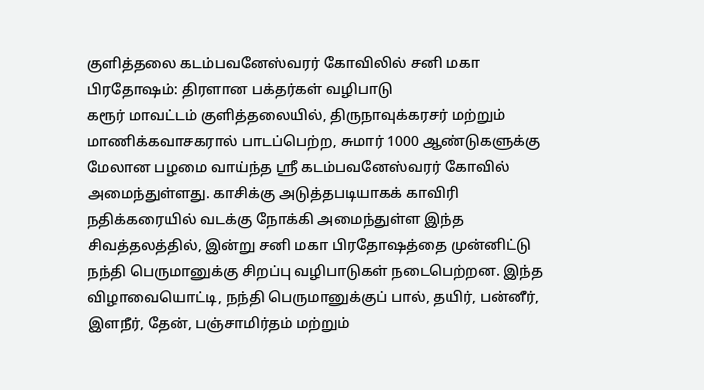குளித்தலை கடம்பவனேஸ்வரர் கோவிலில் சனி மகா பிரதோஷம்: திரளான பக்தர்கள் வழிபாடு
கரூர் மாவட்டம் குளித்தலையில், திருநாவுக்கரசர் மற்றும் மாணிக்கவாசகரால் பாடப்பெற்ற, சுமார் 1000 ஆண்டுகளுக்கு மேலான பழமை வாய்ந்த ஸ்ரீ கடம்பவனேஸ்வரர் கோவில் அமைந்துள்ளது. காசிக்கு அடுத்தபடியாகக் காவிரி நதிக்கரையில் வடக்கு நோக்கி அமைந்துள்ள இந்த சிவத்தலத்தில், இன்று சனி மகா பிரதோஷத்தை முன்னிட்டு நந்தி பெருமானுக்கு சிறப்பு வழிபாடுகள் நடைபெற்றன. இந்த விழாவையொட்டி, நந்தி பெருமானுக்குப் பால், தயிர், பன்னீர், இளநீர், தேன், பஞ்சாமிர்தம் மற்றும்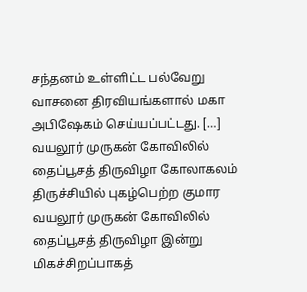சந்தனம் உள்ளிட்ட பல்வேறு வாசனை திரவியங்களால் மகா அபிஷேகம் செய்யப்பட்டது. […]
வயலூர் முருகன் கோவிலில் தைப்பூசத் திருவிழா கோலாகலம்
திருச்சியில் புகழ்பெற்ற குமார வயலூர் முருகன் கோவிலில் தைப்பூசத் திருவிழா இன்று மிகச்சிறப்பாகத்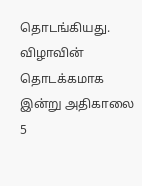தொடங்கியது. விழாவின் தொடக்கமாக இன்று அதிகாலை 5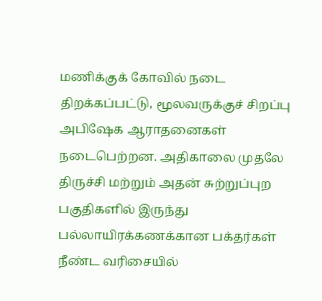மணிக்குக் கோவில் நடை திறக்கப்பட்டு, மூலவருக்குச் சிறப்பு அபிஷேக ஆராதனைகள் நடைபெற்றன. அதிகாலை முதலே திருச்சி மற்றும் அதன் சுற்றுப்புற பகுதிகளில் இருந்து பல்லாயிரக்கணக்கான பக்தர்கள் நீண்ட வரிசையில்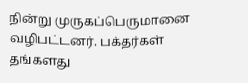நின்று முருகப்பெருமானை வழிபட்டனர். பக்தர்கள் தங்களது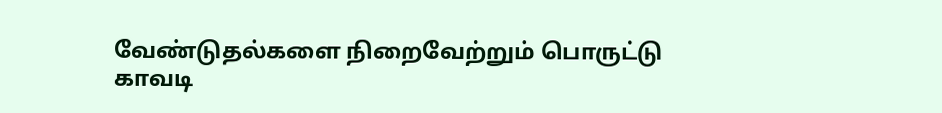வேண்டுதல்களை நிறைவேற்றும் பொருட்டு காவடி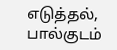எடுத்தல், பால்குடம்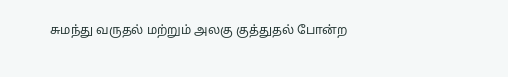சுமந்து வருதல் மற்றும் அலகு குத்துதல் போன்ற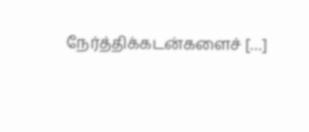நேர்த்திக்கடன்களைச் […]